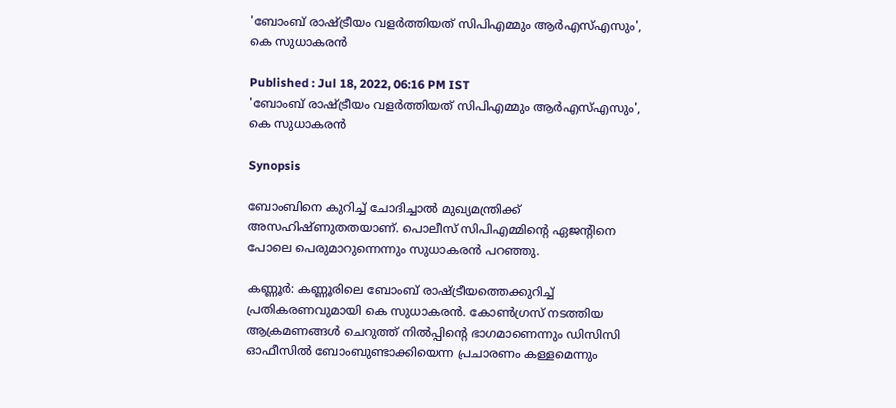'ബോംബ് രാഷ്ട്രീയം വളർത്തിയത് സിപിഎമ്മും ആർഎസ്എസും', കെ സുധാകരന്‍

Published : Jul 18, 2022, 06:16 PM IST
'ബോംബ് രാഷ്ട്രീയം വളർത്തിയത് സിപിഎമ്മും ആർഎസ്എസും', കെ സുധാകരന്‍

Synopsis

ബോംബിനെ കുറിച്ച് ചോദിച്ചാൽ മുഖ്യമന്ത്രിക്ക് അസഹിഷ്ണുതതയാണ്. പൊലീസ് സിപിഎമ്മിന്‍റെ ഏജന്‍റിനെ പോലെ പെരുമാറുന്നെന്നും സുധാകരന്‍ പറഞ്ഞു.

കണ്ണൂര്‍: കണ്ണൂരിലെ ബോംബ് രാഷ്ട്രീയത്തെക്കുറിച്ച് പ്രതികരണവുമായി കെ സുധാകരന്‍. കോൺഗ്രസ് നടത്തിയ ആക്രമണങ്ങൾ ചെറുത്ത് നിൽപ്പിന്‍റെ ഭാഗമാണെന്നും ഡിസിസി ഓഫീസിൽ ബോംബുണ്ടാക്കിയെന്ന പ്രചാരണം കള്ളമെന്നും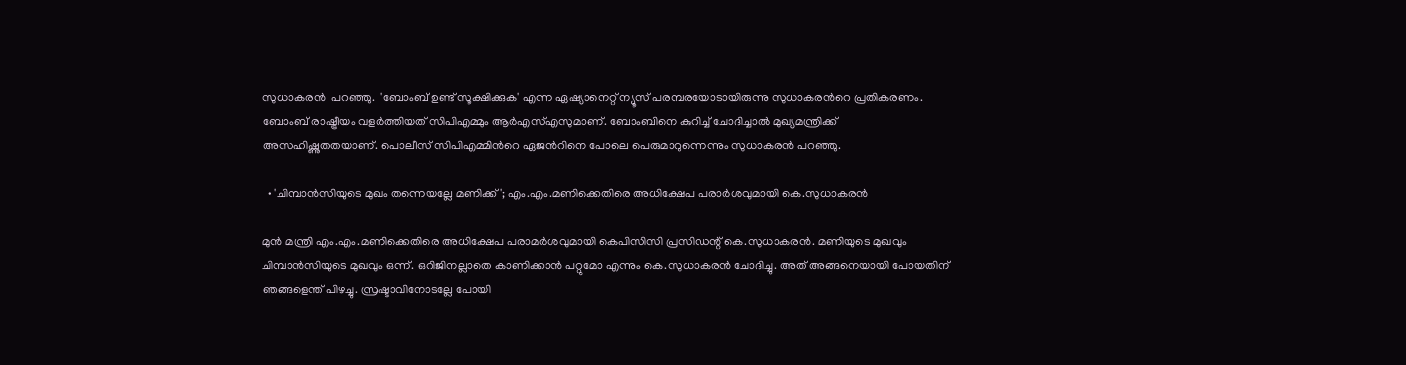സുധാകരന്‍  പറഞ്ഞു.  'ബോംബ് ഉണ്ട് സൂക്ഷിക്കുക' എന്ന ഏഷ്യാനെറ്റ് ന്യൂസ് പരമ്പരയോടായിരുന്നു സുധാകരന്‍റെ പ്രതികരണം. ബോംബ് രാഷ്ട്രീയം വളർത്തിയത് സിപിഎമ്മും ആർഎസ്എസുമാണ്. ബോംബിനെ കുറിച്ച് ചോദിച്ചാൽ മുഖ്യമന്ത്രിക്ക് അസഹിഷ്ണുതതയാണ്. പൊലീസ് സിപിഎമ്മിന്‍റെ ഏജന്‍റിനെ പോലെ പെരുമാറുന്നെന്നും സുധാകരന്‍ പറഞ്ഞു.

  • 'ചിമ്പാൻസിയുടെ മുഖം തന്നെയല്ലേ മണിക്ക്'; എം.എം.മണിക്കെതിരെ അധിക്ഷേപ പരാർശവുമായി കെ.സുധാകരൻ

മുൻ മന്ത്രി എം.എം.മണിക്കെതിരെ അധിക്ഷേപ പരാമർശവുമായി കെപിസിസി പ്രസിഡന്റ് കെ.സുധാകരൻ. മണിയുടെ മുഖവും ചിമ്പാൻസിയുടെ മുഖവും ഒന്ന്. ഒറിജിനല്ലാതെ കാണിക്കാൻ പറ്റുമോ എന്നും കെ.സുധാകരൻ ചോദിച്ചു. അത് അങ്ങനെയായി പോയതിന് ഞങ്ങളെന്ത് പിഴച്ചു. സ്രഷ്ടാവിനോടല്ലേ പോയി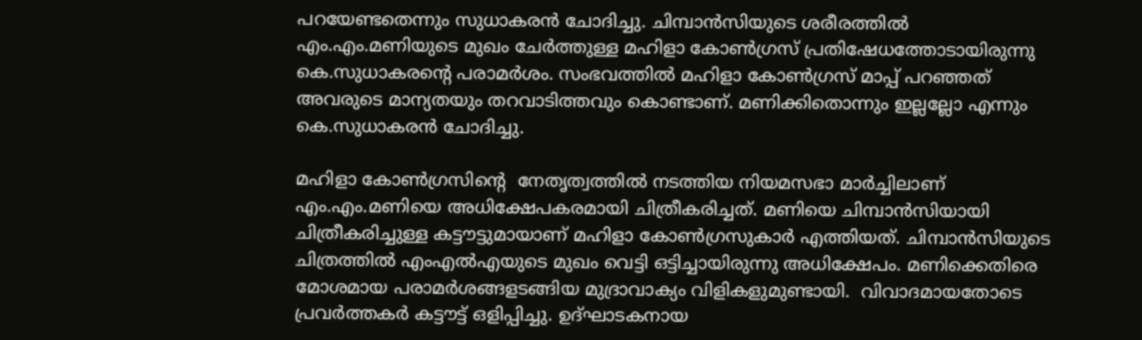പറയേണ്ടതെന്നും സുധാകരൻ ചോദിച്ചു. ചിമ്പാൻസിയുടെ ശരീരത്തിൽ എം.എം.മണിയുടെ മുഖം ചേർത്തുള്ള മഹിളാ കോൺഗ്രസ് പ്രതിഷേധത്തോടായിരുന്നു കെ.സുധാകരന്റെ പരാമർശം. സംഭവത്തിൽ മഹിളാ കോൺഗ്രസ് മാപ്പ് പറഞ്ഞത് അവരുടെ മാന്യതയും തറവാടിത്തവും കൊണ്ടാണ്. മണിക്കിതൊന്നും ഇല്ലല്ലോ എന്നും കെ.സുധാകരൻ ചോദിച്ചു.

മഹിളാ കോൺഗ്രസിന്‍റെ  നേതൃത്വത്തിൽ നടത്തിയ നിയമസഭാ മാർച്ചിലാണ് എം.എം.മണിയെ അധിക്ഷേപകരമായി ചിത്രീകരിച്ചത്. മണിയെ ചിമ്പാൻസിയായി ചിത്രീകരിച്ചുള്ള കട്ടൗട്ടുമായാണ് മഹിളാ കോൺഗ്രസുകാർ എത്തിയത്. ചിമ്പാൻസിയുടെ ചിത്രത്തിൽ എംഎൽഎയുടെ മുഖം വെട്ടി ഒട്ടിച്ചായിരുന്നു അധിക്ഷേപം. മണിക്കെതിരെ മോശമായ പരാമർശങ്ങളടങ്ങിയ മുദ്രാവാക്യം വിളികളുമുണ്ടായി.  വിവാദമായതോടെ പ്രവർത്തകർ കട്ടൗട്ട് ഒളിപ്പിച്ചു. ഉദ്ഘാടകനായ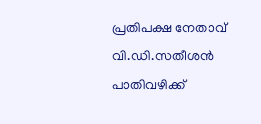പ്രതിപക്ഷ നേതാവ് വി.ഡി.സതീശൻ പാതിവഴിക്ക്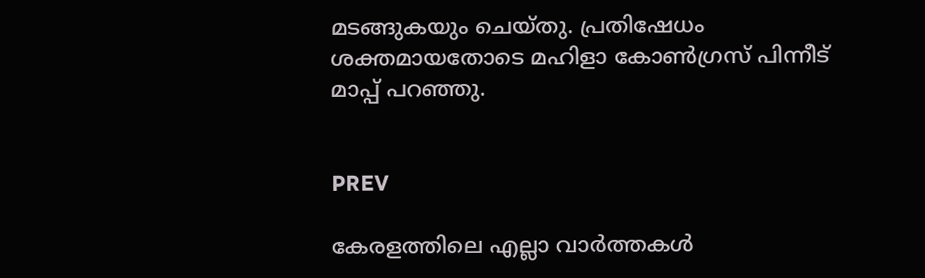മടങ്ങുകയും ചെയ്തു. പ്രതിഷേധം ശക്തമായതോടെ മഹിളാ കോൺഗ്രസ് പിന്നീട് മാപ്പ് പറഞ്ഞു.


PREV

കേരളത്തിലെ എല്ലാ വാർത്തകൾ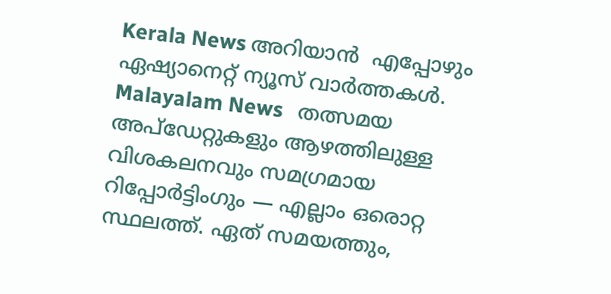Kerala News അറിയാൻ  എപ്പോഴും ഏഷ്യാനെറ്റ് ന്യൂസ് വാർത്തകൾ.  Malayalam News   തത്സമയ അപ്‌ഡേറ്റുകളും ആഴത്തിലുള്ള വിശകലനവും സമഗ്രമായ റിപ്പോർട്ടിംഗും — എല്ലാം ഒരൊറ്റ സ്ഥലത്ത്. ഏത് സമയത്തും,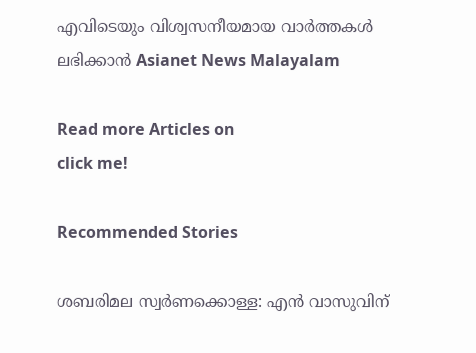എവിടെയും വിശ്വസനീയമായ വാർത്തകൾ ലഭിക്കാൻ Asianet News Malayalam

Read more Articles on
click me!

Recommended Stories

ശബരിമല സ്വർണക്കൊള്ള: എൻ വാസുവിന്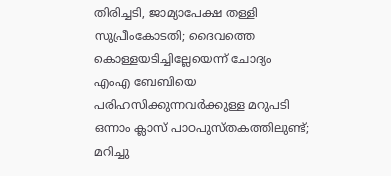തിരിച്ചടി, ജാമ്യാപേക്ഷ തള്ളി സുപ്രീംകോടതി; ദൈവത്തെ കൊള്ളയടിച്ചില്ലേയെന്ന് ചോദ്യം
എംഎ ബേബിയെ പരിഹസിക്കുന്നവർക്കുള്ള മറുപടി ഒന്നാം ക്ലാസ് പാഠപുസ്തകത്തിലുണ്ട്; മറിച്ചു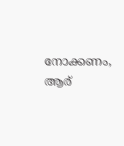നോക്കണം, ആര്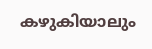കഴുകിയാലും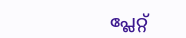പ്ലേറ്റ്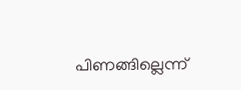പിണങ്ങില്ലെന്ന്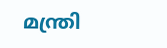മന്ത്രി